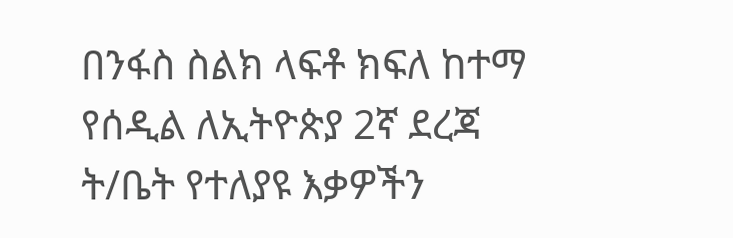በንፋስ ስልክ ላፍቶ ክፍለ ከተማ የሰዲል ለኢትዮጵያ 2ኛ ደረጃ ት/ቤት የተለያዩ እቃዎችን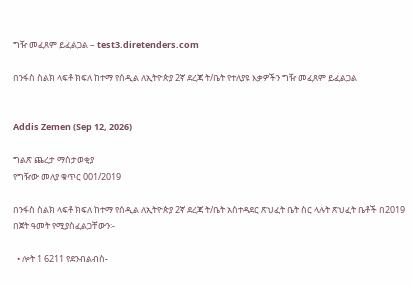ግዥ መፈጸም ይፈልጋል – test3.diretenders.com

በንፋስ ስልክ ላፍቶ ክፍለ ከተማ የሰዲል ለኢትዮጵያ 2ኛ ደረጃ ት/ቤት የተለያዩ እቃዎችን ግዥ መፈጸም ይፈልጋል


Addis Zemen (Sep 12, 2026)

ግልጽ ጨረታ ማስታወቂያ
የግዥው መለያ ቁጥር 001/2019

በንፋስ ስልክ ላፍቶ ክፍለ ከተማ የሰዲል ለኢትዮጵያ 2ኛ ደረጃ ት/ቤት አስተዳደር ጽህፈት ቤት ስር ላሉት ጽህፈት ቤቶች በ2019 በጀት ዓመት የሚያስፈልጋቸውን፡-

  • ሎት 1 6211 የደንብልብስ-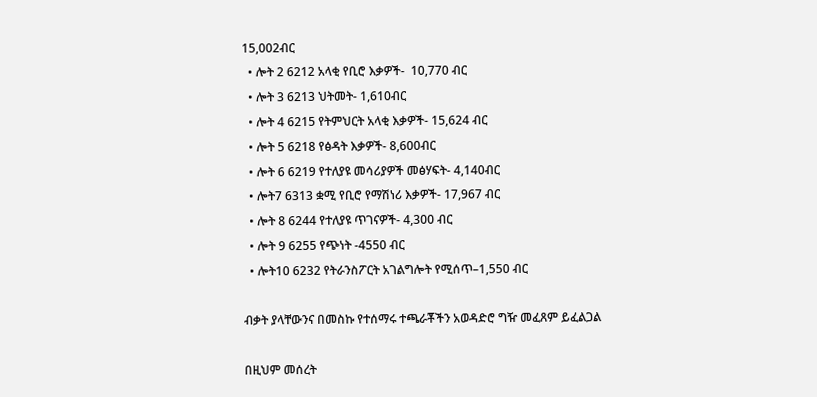15,002ብር
  • ሎት 2 6212 አላቂ የቢሮ እቃዎች-  10,770 ብር
  • ሎት 3 6213 ህትመት- 1,610ብር
  • ሎት 4 6215 የትምህርት አላቂ እቃዎች- 15,624 ብር
  • ሎት 5 6218 የፅዳት እቃዎች- 8,600ብር
  • ሎት 6 6219 የተለያዩ መሳሪያዎች መፅሃፍት- 4,140ብር
  • ሎት7 6313 ቋሚ የቢሮ የማሽነሪ እቃዎች- 17,967 ብር
  • ሎት 8 6244 የተለያዩ ጥገናዎች- 4,300 ብር
  • ሎት 9 6255 የጭነት -4550 ብር
  • ሎት10 6232 የትራንስፖርት አገልግሎት የሚሰጥ–1,550 ብር

ብቃት ያላቸውንና በመስኩ የተሰማሩ ተጫራቾችን አወዳድሮ ግዥ መፈጸም ይፈልጋል

በዚህም መሰረት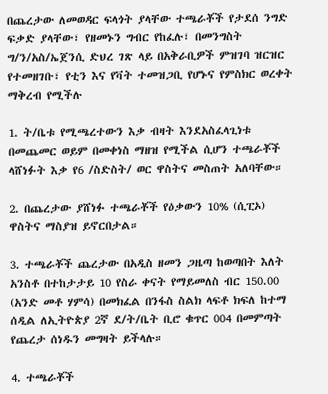በጨረታው ለመወዳር ፍላጎት ያላቸው ተጫራቾች የታደሰ ንግድ ፍቃድ ያላቸው፣ የዘመኑን ግብር የከፈሉ፣ በመንግስት ግ/ን/አስ/ኤጀንሲ ድህረ ገጽ ላይ በአቅራቢዎች ምዝገባ ዝርዝር የተመዘገቡ፣ የቲን እና የቫት ተመዝጋቢ የሆኑና የምስክር ወረቀት ማቅረብ የሚችሉ

1. ት/ቤቱ የሚጫረተውን እቃ ብዛት እንደአስፈላጊነቱ በመጨመር ወይም በመቀነስ ማዘዝ የሚችል ሲሆን ተጫራቾች ላሸነፉት እቃ የ6 /ስድስት/ ወር ዋስትና መስጠት አለባቸው።

2. በጨረታው ያሸነፉ ተጫራቾች የዕቃውን 10% (ሲፒኦ) ዋስትና ማስያዝ ይኖርበታል።

3. ተጫራቾች ጨረታው በአዲስ ዘመን ጋዜጣ ከወጣበት እለት አንስቶ በተከታታይ 10 የስራ ቀናት የማይመለስ ብር 150.00 (አንድ መቶ ሃምሳ) በመክፈል በንፋስ ስልክ ላፍቶ ክፍለ ከተማ ሰዲል ለኢትዮጵያ 2ኛ ደ/ት/ቤት ቢሮ ቁጥር 004 በመምጣት የጨረታ ሰነዱን መግዛት ይችላሉ።

4. ተጫራቾች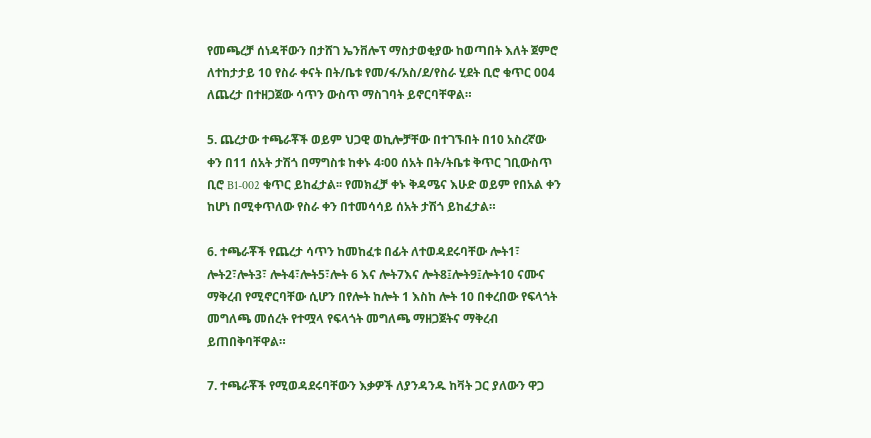የመጫረቻ ሰነዳቸውን በታሸገ ኤንቨሎፕ ማስታወቂያው ከወጣበት እለት ጀምሮ ለተከታታይ 10 የስራ ቀናት በት/ቤቱ የመ/ፋ/አስ/ደ/የስራ ሂደት ቢሮ ቁጥር 004 ለጨረታ በተዘጋጀው ሳጥን ውስጥ ማስገባት ይኖርባቸዋል።

5. ጨረታው ተጫራቾች ወይም ህጋዊ ወኪሎቻቸው በተገኙበት በ10 አስረኛው ቀን በ11 ሰአት ታሽጎ በማግስቱ ከቀኑ 4፡00 ሰአት በት/ትቤቱ ቅጥር ገቢውስጥ ቢሮ B1-002 ቁጥር ይከፈታል፡፡ የመክፈቻ ቀኑ ቅዳሜና እሁድ ወይም የበአል ቀን ከሆነ በሚቀጥለው የስራ ቀን በተመሳሳይ ሰአት ታሽጎ ይከፈታል።

6. ተጫራቾች የጨረታ ሳጥን ከመከፈቱ በፊት ለተወዳደሩባቸው ሎት1፣ ሎት2፣ሎት3፣ ሎት4፣ሎት5፣ሎት 6 እና ሎት7እና ሎት8፤ሎት9፤ሎት10 ናሙና ማቅረብ የሚኖርባቸው ሲሆን በየሎት ከሎት 1 እስከ ሎት 10 በቀረበው የፍላጎት መግለጫ መሰረት የተሟላ የፍላጎት መግለጫ ማዘጋጀትና ማቅረብ ይጠበቅባቸዋል።

7. ተጫራቾች የሚወዳደሩባቸውን እቃዎች ለያንዳንዱ ከቫት ጋር ያለውን ዋጋ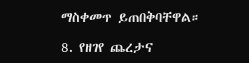ማስቀመጥ ይጠበቅባቸዋል።

8. የዘገየ ጨረታና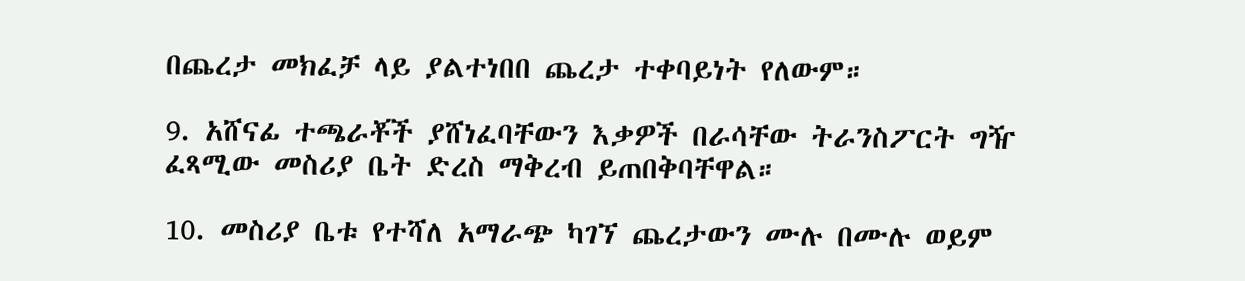በጨረታ መክፈቻ ላይ ያልተነበበ ጨረታ ተቀባይነት የለውም።

9. አሸናፊ ተጫራቾች ያሸነፈባቸውን እቃዎች በራሳቸው ትራንስፖርት ግዥ ፈጻሚው መስሪያ ቤት ድረስ ማቅረብ ይጠበቅባቸዋል።

10. መስሪያ ቤቱ የተሻለ አማራጭ ካገኘ ጨረታውን ሙሉ በሙሉ ወይም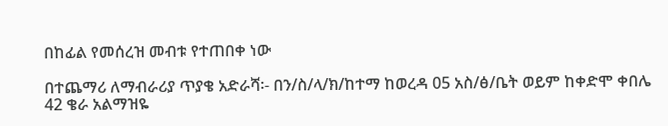በከፊል የመሰረዝ መብቱ የተጠበቀ ነው

በተጨማሪ ለማብራሪያ ጥያቄ አድራሻ፡- በን/ስ/ላ/ክ/ከተማ ከወረዳ 05 አስ/ፅ/ቤት ወይም ከቀድሞ ቀበሌ 42 ቄራ አልማዝዬ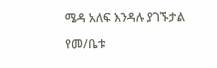ሜዳ አለፍ እንዳሉ ያገኙታል

የመ/ቤቱ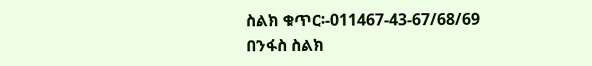ስልክ ቁጥር፡-011467-43-67/68/69
በንፋስ ስልክ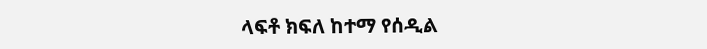ላፍቶ ክፍለ ከተማ የሰዲል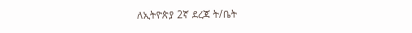ለኢትዮጵያ 2ኛ ደረጃ ት/ቤት